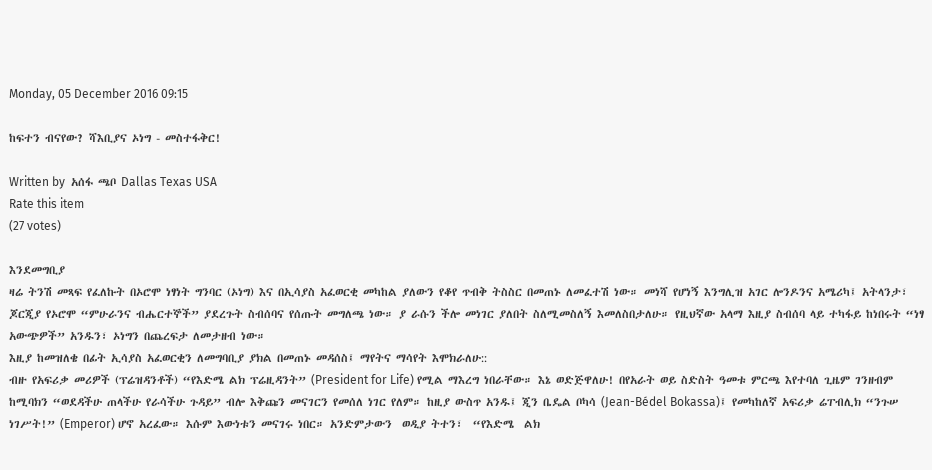Monday, 05 December 2016 09:15

ከፍተን ብናየው? ሻእቢያና ኦነግ - መስተፋቅር!

Written by  አሰፋ ጫቦ Dallas Texas USA
Rate this item
(27 votes)

እንደመግቢያ
ዛሬ ትንሽ መጻፍ የፈለኩት በኦሮሞ ነፃነት ግንባር (ኦነግ) እና በኢሳያስ አፈወርቂ መካከል ያለውን የቆየ ጥብቅ ትስስር በመጠኑ ለመፈተሽ ነው። መነሻ የሆነኝ እንግሊዝ አገር ሎንዶንና አሜሪካ፤ አትላንታ፣ ጆርጂያ የኦሮሞ “ምሁራንና ብሔርተኞች” ያደረጉት ስብሰባና የሰጡት መግለጫ ነው። ያ ራሱን ችሎ መነገር ያለበት ስለሚመስለኝ እመለስበታለሁ። የዚህኛው አላማ እዚያ ስብሰባ ላይ ተካፋይ ከነበሩት “ነፃ አውጭዎች” አንዱን፣ ኦነግን በጨረፍታ ለመታዘብ ነው።
እዚያ ከመዝለቄ በፊት ኢሳያስ አፈወርቂን ለመግባቢያ ያክል በመጠኑ መዳሰስ፤ ማየትና ማሳየት እሞክራለሁ::
ብዙ የአፍሪቃ መሪዎች (ፕሬዝዳንቶች) “የእድሜ ልክ ፕሬዚዳንት” (President for Life) የሚል ማእረግ ነበራቸው። እኔ ወድጅዋለሁ! በየአራት ወይ ስድስት ዓመቱ ምርጫ እየተባለ ጊዜም ገንዘብም ከሚባክን “ወደዳችሁ ጠላችሁ የራሳችሁ ጉዳይ” ብሎ እቅጩን መናገርን የመሰለ ነገር የለም። ከዚያ ውስጥ አንዱ፤ ጂን ቤዴል ቦካሳ (Jean-Bédel Bokassa)፤ የመካከለኛ አፍሪቃ ሬፐብሊክ “ንጉሠ ነገሥት!” (Emperor) ሆኖ አረፈው። እሱም እውነቱን መናገሩ ነበር። አንድምታውን  ወዲያ ትተን፣  “የእድሜ  ልክ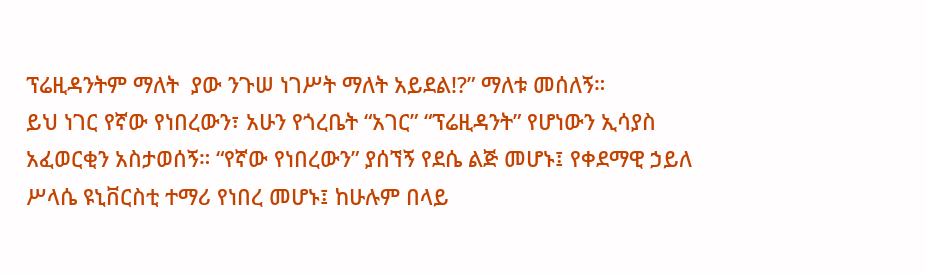ፕሬዚዳንትም ማለት  ያው ንጉሠ ነገሥት ማለት አይደል!?” ማለቱ መሰለኝ።
ይህ ነገር የኛው የነበረውን፣ አሁን የጎረቤት “አገር” “ፕሬዚዳንት” የሆነውን ኢሳያስ አፈወርቂን አስታወሰኝ። “የኛው የነበረውን” ያሰኘኝ የደሴ ልጅ መሆኑ፤ የቀደማዊ ኃይለ ሥላሴ ዩኒቨርስቲ ተማሪ የነበረ መሆኑ፤ ከሁሉም በላይ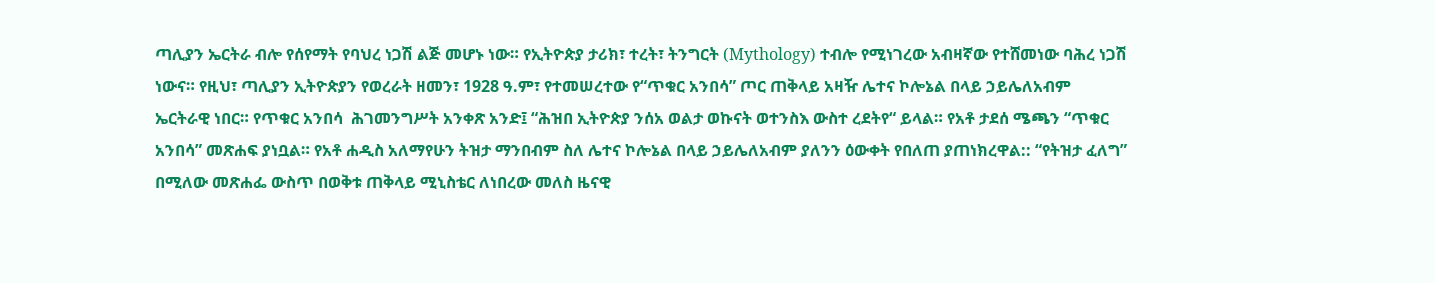ጣሊያን ኤርትራ ብሎ የሰየማት የባህረ ነጋሽ ልጅ መሆኑ ነው። የኢትዮጵያ ታሪክ፣ ተረት፣ ትንግርት (Mythology) ተብሎ የሚነገረው አብዛኛው የተሸመነው ባሕረ ነጋሽ ነውና። የዚህ፣ ጣሊያን ኢትዮጵያን የወረራት ዘመን፣ 1928 ዓ.ም፣ የተመሠረተው የ“ጥቁር አንበሳ” ጦር ጠቅላይ አዛዥ ሌተና ኮሎኔል በላይ ኃይሌለአብም ኤርትራዊ ነበር። የጥቁር አንበሳ  ሕገመንግሥት አንቀጽ አንድ፤ “ሕዝበ ኢትዮጵያ ንሰአ ወልታ ወኩናት ወተንስእ ውስተ ረደትየ“ ይላል። የአቶ ታደሰ ሜጫን “ጥቁር አንበሳ” መጽሐፍ ያነቧል። የአቶ ሐዲስ አለማየሁን ትዝታ ማንበብም ስለ ሌተና ኮሎኔል በላይ ኃይሌለአብም ያለንን ዕውቀት የበለጠ ያጠነክረዋል:: “የትዝታ ፈለግ” በሚለው መጽሐፌ ውስጥ በወቅቱ ጠቅላይ ሚኒስቴር ለነበረው መለስ ዜናዊ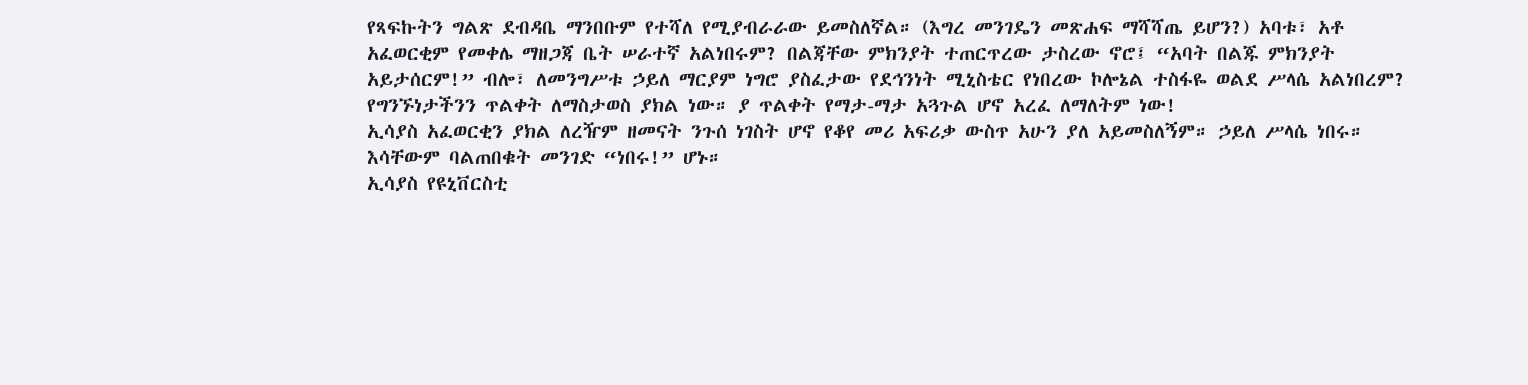የጻፍኩትን ግልጽ ደብዳቤ ማንበቡም የተሻለ የሚያብራራው ይመስለኛል። (እግረ መንገዴን መጽሐፍ ማሻሻጤ ይሆን?) አባቱ፣ አቶ አፈወርቂም የመቀሌ ማዘጋጃ ቤት ሠራተኛ አልነበሩም? በልጃቸው ምክንያት ተጠርጥረው ታስረው ኖሮ፤ “አባት በልጁ ምክንያት አይታሰርም!” ብሎ፣ ለመንግሥቱ ኃይለ ማርያም ነግሮ ያስፈታው የደኅንነት ሚኒስቴር የነበረው ኮሎኔል ተስፋዬ ወልደ ሥላሴ አልነበረም? የግንኙነታችንን ጥልቀት ለማስታወስ ያክል ነው። ያ ጥልቀት የማታ-ማታ አጓጉል ሆኖ አረፈ ለማለትም ነው!
ኢሳያስ አፈወርቂን ያክል ለረዥም ዘመናት ንጉሰ ነገስት ሆኖ የቆየ መሪ አፍሪቃ ውስጥ አሁን ያለ አይመስለኝም። ኃይለ ሥላሴ ነበሩ። እሳቸውም ባልጠበቁት መንገድ “ነበሩ!” ሆኑ።
ኢሳያስ የዩኒቨርስቲ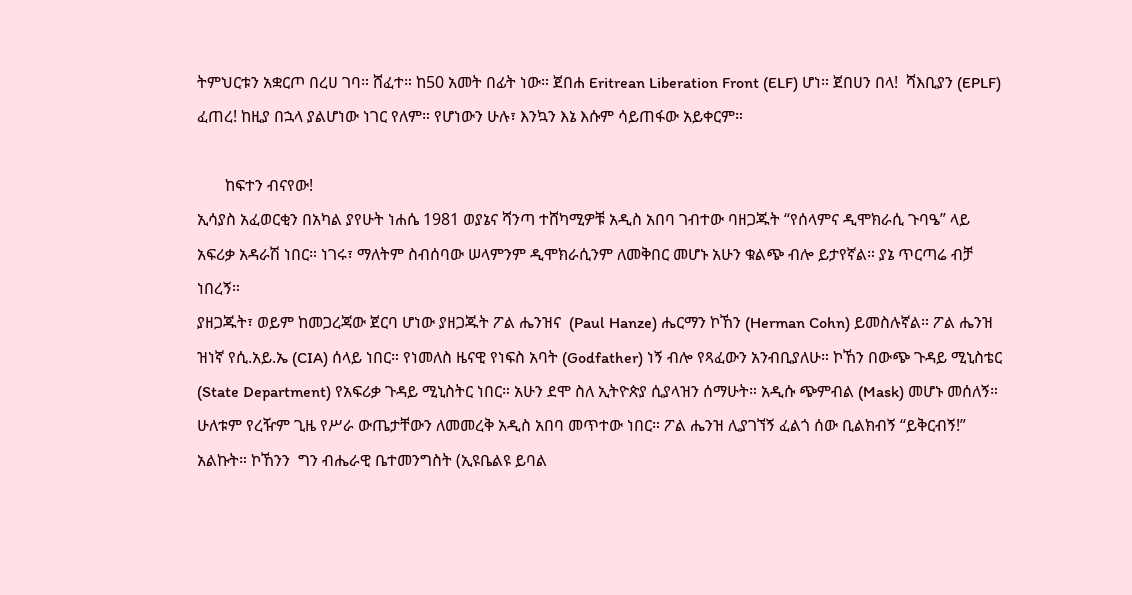ትምህርቱን አቋርጦ በረሀ ገባ። ሸፈተ። ከ50 አመት በፊት ነው። ጀበሐ Eritrean Liberation Front (ELF) ሆነ። ጀበሀን በላ!  ሻእቢያን (EPLF) ፈጠረ! ከዚያ በኋላ ያልሆነው ነገር የለም። የሆነውን ሁሉ፣ እንኳን እኔ እሱም ሳይጠፋው አይቀርም።

       ከፍተን ብናየው!
ኢሳያስ አፈወርቂን በአካል ያየሁት ነሐሴ 1981 ወያኔና ሻንጣ ተሸካሚዎቹ አዲስ አበባ ገብተው ባዘጋጁት “የሰላምና ዲሞክራሲ ጉባዔ” ላይ አፍሪቃ አዳራሽ ነበር። ነገሩ፣ ማለትም ስብሰባው ሠላምንም ዲሞክራሲንም ለመቅበር መሆኑ አሁን ቁልጭ ብሎ ይታየኛል። ያኔ ጥርጣሬ ብቻ ነበረኝ።
ያዘጋጁት፣ ወይም ከመጋረጃው ጀርባ ሆነው ያዘጋጁት ፖል ሔንዝና  (Paul Hanze) ሔርማን ኮኸን (Herman Cohn) ይመስሉኛል። ፖል ሔንዝ ዝነኛ የሲ.አይ.ኤ (CIA) ሰላይ ነበር። የነመለስ ዜናዊ የነፍስ አባት (Godfather) ነኝ ብሎ የጻፈውን አንብቢያለሁ። ኮኸን በውጭ ጉዳይ ሚኒስቴር (State Department) የአፍሪቃ ጉዳይ ሚኒስትር ነበር። አሁን ደሞ ስለ ኢትዮጵያ ሲያላዝን ሰማሁት። አዲሱ ጭምብል (Mask) መሆኑ መሰለኝ።
ሁለቱም የረዥም ጊዜ የሥራ ውጤታቸውን ለመመረቅ አዲስ አበባ መጥተው ነበር። ፖል ሔንዝ ሊያገኘኝ ፈልጎ ሰው ቢልክብኝ “ይቅርብኝ!” አልኩት። ኮኸንን  ግን ብሔራዊ ቤተመንግስት (ኢዩቤልዩ ይባል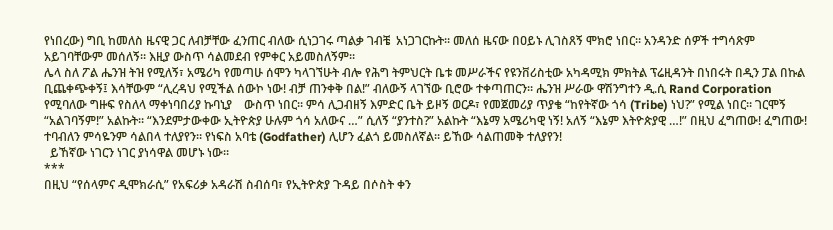የነበረው) ግቢ ከመለስ ዜናዊ ጋር ለብቻቸው ፈንጠር ብለው ሲነጋገሩ ጣልቃ ገብቼ  አነጋገርኩት። መለሰ ዜናው በዐይኑ ሊገስጸኝ ሞክሮ ነበር። አንዳንድ ሰዎች ተግሳጽም አይገባቸውም መሰለኝ። እዚያ ውስጥ ሳልመደብ የምቀር አይመስለኝም።
ሌላ ስለ ፖል ሔንዝ ትዝ የሚለኝ፣ አሜሪካ የመጣሁ ሰሞን ካላገኘሁት ብሎ የሕግ ትምህርት ቤቱ መሥራችና የዩንቨሪስቲው አካዳሚክ ምክትል ፕሬዚዳንት በነበሩት በዲን ፓል በኩል ቢጨቀጭቀኝ፤ እሳቸውም “ሊረዳህ የሚችል ሰውኮ ነው! ብቻ ጠንቀቅ በል!” ብለውኝ ላገኘው ቢሮው ተቀጣጠርን። ሔንዝ ሥራው ዋሽንግተን ዲ.ሲ Rand Corporation የሚባለው ግዙፍ የስለላ ማቀነባበሪያ ኩባኒያ    ውስጥ ነበር። ምሳ ሊጋብዘኝ እምድር ቤት ይዞኝ ወርዶ፣ የመጀመሪያ ጥያቄ “ከየትኛው ጎሳ (Tribe) ነህ?” የሚል ነበር። ገርሞኝ  “አልገባኝም!” አልኩት። “እንደምታውቀው ኢትዮጵያ ሁሉም ጎሳ አለውና …” ሲለኝ “ያንተስ?” አልኩት “እኔማ አሜሪካዊ ነኝ! አለኝ “እኔም እትዮጵያዊ …!” በዚህ ፈግጠው! ፈግጠው! ተባብለን ምሳዬንም ሳልበላ ተለያየን። የነፍስ አባቴ (Godfather) ሊሆን ፈልጎ ይመስለኛል። ይኸው ሳልጠመቅ ተለያየን!
  ይኸኛው ነገርን ነገር ያነሳዋል መሆኑ ነው።
***
በዚህ “የሰላምና ዲሞክራሲ” የአፍሪቃ አዳራሽ ስብሰባ፣ የኢትዮጵያ ጉዳይ በሶስት ቀን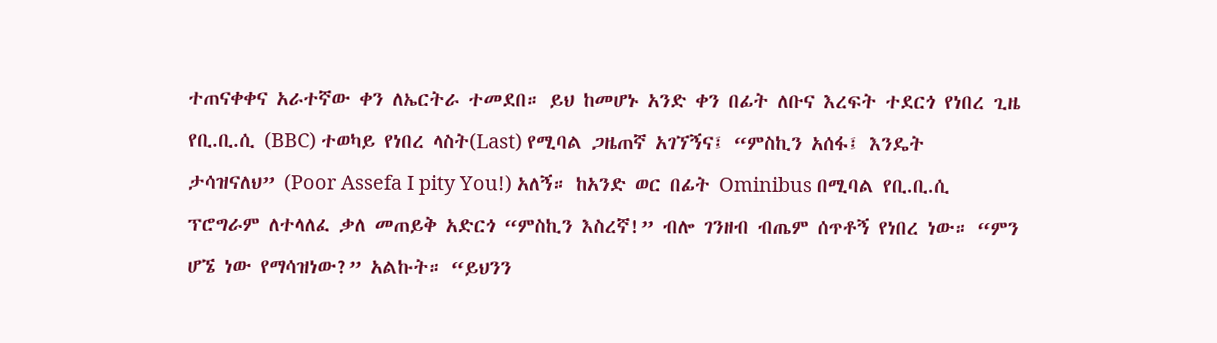ተጠናቀቀና አራተኛው ቀን ለኤርትራ ተመደበ። ይህ ከመሆኑ አንድ ቀን በፊት ለቡና እረፍት ተደርጎ የነበረ ጊዜ የቢ.ቢ.ሲ (BBC) ተወካይ የነበረ ላስት(Last) የሚባል ጋዜጠኛ አገኘኝና፤ “ምስኪን አሰፋ፤ እንዴት ታሳዝናለህ” (Poor Assefa I pity You!) አለኝ። ከአንድ ወር በፊት Ominibus በሚባል የቢ.ቢ.ሲ ፕሮግራም ለተላለፈ ቃለ መጠይቅ አድርጎ “ምስኪን እስረኛ!” ብሎ ገንዘብ ብጤም ሰጥቶኝ የነበረ ነው። “ምን ሆኜ ነው የማሳዝነው?” አልኩት። “ይህንን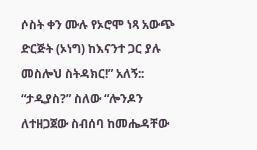ሶስት ቀን ሙሉ የኦሮሞ ነጻ አውጭ ድርጅት (ኦነግ) ከእናንተ ጋር ያሉ መስሎህ ስትዳክር!” አለኝ:: “ታዲያስ?” ስለው “ሎንዶን ለተዘጋጀው ስብሰባ ከመሔዳቸው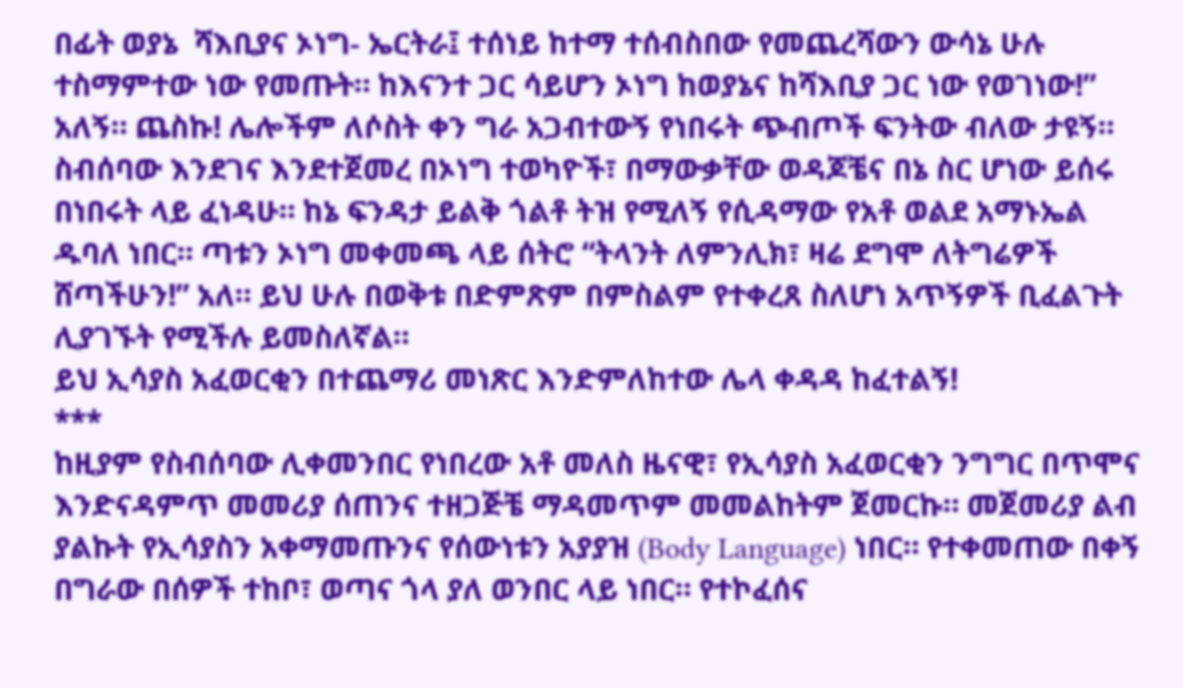በፊት ወያኔ  ሻእቢያና ኦነግ- ኤርትራ፤ ተሰነይ ከተማ ተሰብስበው የመጨረሻውን ውሳኔ ሁሉ ተስማምተው ነው የመጡት። ከእናንተ ጋር ሳይሆን ኦነግ ከወያኔና ከሻእቢያ ጋር ነው የወገነው!” አለኝ። ጨስኩ! ሌሎችም ለሶስት ቀን ግራ አጋብተውኝ የነበሩት ጭብጦች ፍንትው ብለው ታዩኝ። ስብሰባው እንደገና እንደተጀመረ በኦነግ ተወካዮች፣ በማውቃቸው ወዳጆቼና በኔ ስር ሆነው ይሰሩ በነበሩት ላይ ፈነዳሁ። ከኔ ፍንዳታ ይልቅ ጎልቶ ትዝ የሚለኝ የሲዳማው የአቶ ወልደ አማኑኤል ዱባለ ነበር። ጣቱን ኦነግ መቀመጫ ላይ ሰትሮ “ትላንት ለምንሊክ፣ ዛሬ ደግሞ ለትግሬዎች ሸጣችሁን!” አለ። ይህ ሁሉ በወቅቱ በድምጽም በምስልም የተቀረጸ ስለሆነ አጥኝዎች ቢፈልጉት ሊያገኙት የሚችሉ ይመስለኛል።
ይህ ኢሳያስ አፈወርቂን በተጨማሪ መነጽር እንድምለከተው ሌላ ቀዳዳ ከፈተልኝ!
***
ከዚያም የስብሰባው ሊቀመንበር የነበረው አቶ መለስ ዜናዊ፣ የኢሳያስ አፈወርቂን ንግግር በጥሞና እንድናዳምጥ መመሪያ ሰጠንና ተዘጋጅቼ ማዳመጥም መመልከትም ጀመርኩ። መጀመሪያ ልብ ያልኩት የኢሳያስን አቀማመጡንና የሰውነቱን አያያዝ (Body Language) ነበር። የተቀመጠው በቀኝ በግራው በሰዎች ተከቦ፣ ወጣና ጎላ ያለ ወንበር ላይ ነበር። የተኮፈሰና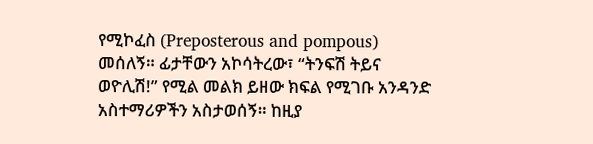የሚኮፈስ (Preposterous and pompous) መሰለኝ። ፊታቸውን አኮሳትረው፣ “ትንፍሽ ትይና ወዮሊሽ!” የሚል መልክ ይዘው ክፍል የሚገቡ አንዳንድ አስተማሪዎችን አስታወሰኝ። ከዚያ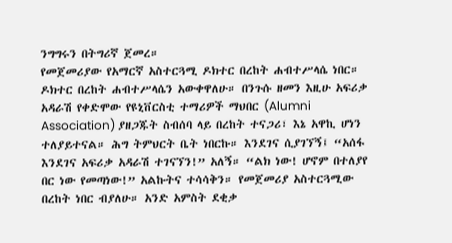ንግግሩን በትግሪኛ ጀመረ።
የመጀመሪያው የአማርኛ አስተርጓሚ ዶክተር በረከት ሐብተሥላሴ ነበር። ዶክተር በረከት ሐብተሥላሴን አውቀዋለሁ። በንጉሱ ዘመን እዚሁ አፍሪቃ አዳራሽ የቀድሞው የዩኒቨርስቲ ተማሪዎች ማህበር (Alumni Association) ያዘጋጁት ስብሰባ ላይ በረከት ተናጋሪ፣ እኔ አዋኪ ሆነን ተለያይተናል። ሕግ ትምህርት ቤት ነበርኩ። እንደገና ሲያገኘኝ፤ “አሰፋ እንደገና አፍሪቃ አዳራሽ ተገናኘን!” አለኝ። “ልክ ነው! ሆኖም በተለያየ በር ነው የመጣነው!” አልኩትና ተሳሳቅን። የመጀመሪያ አስተርጓሚው በረከት ነበር ብያለሁ። አንድ አምስት ደቂቃ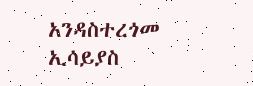አንዳስተረጎመ ኢሳይያስ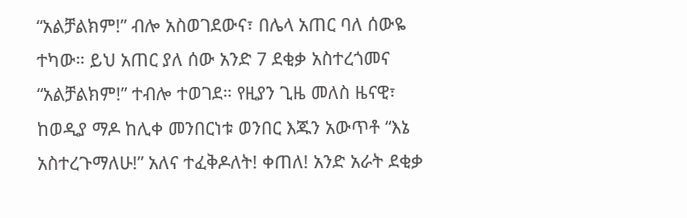“አልቻልክም!” ብሎ አስወገደውና፣ በሌላ አጠር ባለ ሰውዬ ተካው። ይህ አጠር ያለ ሰው አንድ 7 ደቂቃ አስተረጎመና “አልቻልክም!” ተብሎ ተወገደ። የዚያን ጊዜ መለስ ዜናዊ፣ ከወዲያ ማዶ ከሊቀ መንበርነቱ ወንበር እጁን አውጥቶ “እኔ አስተረጉማለሁ!” አለና ተፈቅዶለት! ቀጠለ! አንድ አራት ደቂቃ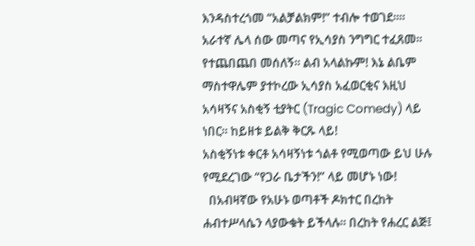እንዳስተረጎመ “አልቻልክም!” ተብሎ ተወገደ።። አራተኛ ሌላ ሰው መጣና የኢሳያስ ንግግር ተፈጸመ። የተጨበጨበ መሰለኝ። ልብ አላልኩም! እኔ ልቤም ማስተዋሌም ያተኮረው ኢሳያስ አፈወርቂና እዚህ አሳዛኝና አስቂኝ ቲያትር (Tragic Comedy) ላይ ነበር። ከይዘቱ ይልቅ ቅርጹ ላይ!
አስቂኝነቱ ቀርቶ አሳዛኝነቱ ጎልቶ የሚወጣው ይህ ሁሉ የሚደረገው “የጋራ ቤታችን!” ላይ መሆኑ ነው!
  በአብዛኛው የአሁኑ ወጣቶች ዶክተር በረከት ሐብተሥላሴን ላያውቁት ይችላሉ። በረከት የሐረር ልጅ፤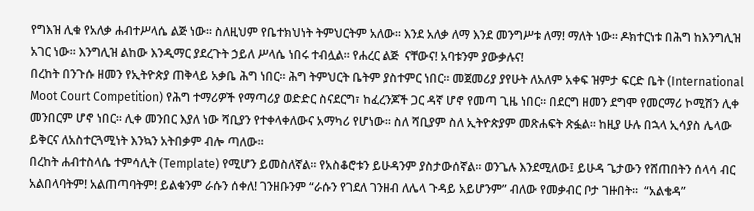የግእዝ ሊቁ የአለቃ ሐብተሥላሴ ልጅ ነው። ስለዚህም የቤተክህነት ትምህርትም አለው። እንደ አለቃ ለማ እንደ መንግሥቱ ለማ! ማለት ነው። ዶክተርነቱ በሕግ ከእንግሊዝ አገር ነው። እንግሊዝ ልከው እንዲማር ያደረጉት ኃይለ ሥላሴ ነበሩ ተብሏል። የሐረር ልጅ  ናቸውና! አባቱንም ያውቃሉና!
በረከት በንጉሱ ዘመን የኢትዮጵያ ጠቅላይ አቃቤ ሕግ ነበር። ሕግ ትምህርት ቤትም ያስተምር ነበር። መጀመሪያ ያየሁት ለአለም አቀፍ ዝምታ ፍርድ ቤት (International Moot Court Competition) የሕግ ተማሪዎች የማጣሪያ ወድድር ስናደርግ፣ ከፈረንጆች ጋር ዳኛ ሆኖ የመጣ ጊዜ ነበር። በደርግ ዘመን ደግሞ የመርማሪ ኮሚሽን ሊቀ መንበርም ሆኖ ነበር። ሊቀ መንበር እያለ ነው ሻቢያን የተቀላቀለውና አማካሪ የሆነው። ስለ ሻቢያም ስለ ኢትዮጵያም መጽሐፍት ጽፏል። ከዚያ ሁሉ በኋላ ኢሳያስ ሌላው ይቅርና ለአስተርጓሚነት እንኳን አትበቃም ብሎ ጣለው።
በረከት ሐብተስላሴ ተምሳሊት (Template) የሚሆን ይመስለኛል። የአስቆሮቱን ይሁዳንም ያስታውሰኛል። ወንጌሉ እንደሚለው፤ ይሁዳ ጌታውን የሸጠበትን ሰላሳ ብር አልበላባትም! አልጠጣባትም! ይልቁንም ራሱን ሰቀለ! ገንዘቡንም “ራሱን የገደለ ገንዘብ ለሌላ ጉዳይ አይሆንም” ብለው የመቃብር ቦታ ገዙበት።  “አልቄዳ”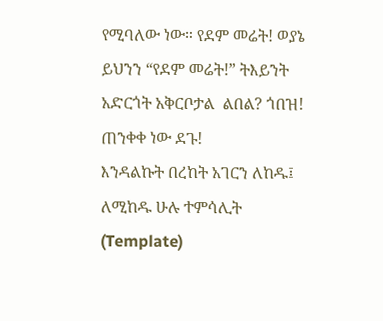የሚባለው ነው። የደም መሬት! ወያኔ ይህንን “የደም መሬት!” ትእይንት አድርጎት አቅርቦታል  ልበል? ጎበዝ! ጠንቀቀ ነው ደጉ!
እንዳልኩት በረከት አገርን ለከዱ፤ ለሚከዱ ሁሉ ተምሳሊት (Template)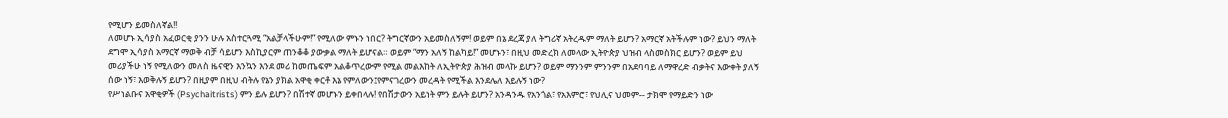የሚሆን ይመስለኛል!!
ለመሆኑ ኢሳያስ አፈወርቂ ያንን ሁሉ አስተርጓሚ “አልቻላችሁም!” የሚለው ምኑን ነበር? ትግርኛውን አይመስለኝም! ወይም በኔ ደረጃ ያለ ትግሪኛ አትረዱም ማለት ይሆን? አማርኛ አትችሉም ነው? ይህን ማለት  ደግሞ ኢሳያስ አማርኛ ማወቅ ብቻ ሳይሆን እስኪያርም ጠንቆቆ ያውቃል ማለት ይሆናል። ወይም “ማን አለኝ ከልካይ!” መሆኑን፣ በዚህ መድረክ ለመላው ኢትዮጵያ ህዝብ ላስመስክር ይሆን? ወይም ይህ መሪያችሁ ነኝ የሚለውን መለስ ዜናዊን እንኳን እንደ መሪ ከመጤፍም አልቆጥረውም የሚል መልእከት ለኢትዮጵያ ሕዝብ መላኩ ይሆን? ወይም ማንንም ምንንም በአደባባይ ለማዋረድ ብቃትና እውቀት ያለኝ ሰው ነኝ፣ እወቅሉኝ ይሆን? በዚያም በዚህ ብትሉ የኔን ያክል አዋቂ ቀርቶ እኔ የምለውን፤የምናገረውን መረዳት የሚችል እንደሌለ እይሉኝ ነው?
የሥነልቡና አዋቂዎች (Psychaitrists) ምን ይሉ ይሆን? በሽተኛ መሆኑን ይቀበላሉ! የበሽታውን አይነት ምን ይሉት ይሆን? አንዳንዱ የአንጎል፣ የአእምሮ፣ የህሊና ህመም-- ታክሞ የማይድን ነው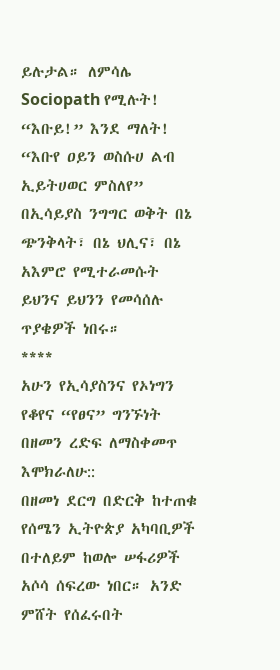ይሉታል። ለምሳሌ Sociopath የሚሉት! “እቡይ!” እንደ ማለት!  “እቡየ ዐይን ወስሱሀ ልብ ኢይትሀወር ምስለየ”
በኢሳይያስ ንግግር ወቅት በኔ ጭንቅላት፣ በኔ ህሊና፣ በኔ አእምሮ የሚተራመሱት ይህንና ይህንን የመሳሰሉ ጥያቄዎች ነበሩ።
****
አሁን የኢሳያስንና የኦነግን የቆየና “የፀና” ግንኙነት በዘመን ረድፍ ለማስቀመጥ እሞክራለሁ::
በዘመነ ደርግ በድርቅ ከተጠቁ የሰሜን ኢትዮጵያ አካባቢዎች በተለይም ከወሎ ሠፋሪዎች አሶሳ ሰፍረው ነበር። አንድ ምሸት የሰፈሩበት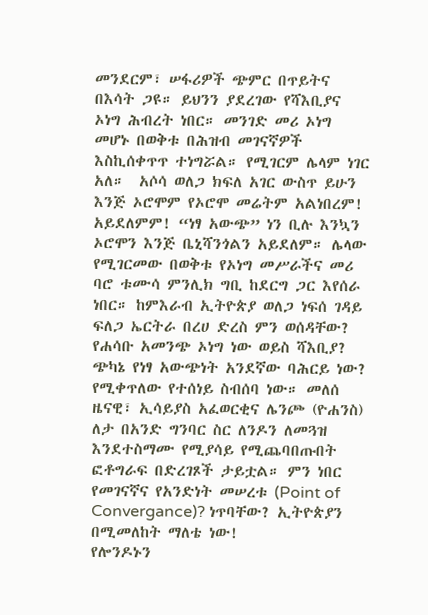መንደርም፣ ሠፋሪዎች ጭምር በጥይትና በእሳት ጋዩ። ይህንን ያደረገው የሻእቢያና ኦነግ ሕብረት ነበር። መንገድ መሪ ኦነግ መሆኑ በወቅቱ በሕዝብ መገናኛዎች እስኪሰቀጥጥ ተነግሯል። የሚገርም ሌላም ነገር አለ።  አሶሳ ወለጋ ክፍለ አገር ውስጥ ይሁን እንጅ ኦሮሞም የኦሮሞ መሬትም አልነበረም! አይደለምም! “ነፃ አውጭ” ነን ቢሉ እንኳን ኦሮሞን እንጅ ቤኒሻንጎልን አይደለም። ሌላው የሚገርመው በወቅቱ የኦነግ መሥራችና መሪ ባሮ ቱሙሳ ምንሊክ ግቢ ከደርግ ጋር እየሰራ ነበር። ከምእራብ ኢትዮጵያ ወለጋ ነፍሰ ገዳይ ፍለጋ ኤርትራ በረሀ ድረስ ምን ወሰዳቸው? የሐሳቡ አመንጭ ኦነግ ነው ወይስ ሻእቢያ? ጭካኔ የነፃ አውጭነት አንደኛው ባሕርይ ነው?
የሚቀጥለው የተሰነይ ስብሰባ ነው። መለሰ ዜናዊ፣ ኢሳይያስ አፈወርቂና ሌንጮ (ዮሐንስ) ለታ በአንድ ግንባር ስር ለንዶን ለመጓዝ እንደተስማሙ የሚያሳይ የሚጨባበጡበት ፎቶግራፍ በድረገጾች ታይቷል። ምን ነበር የመገናኛና የአንድነት መሠረቱ (Point of Convergance)? ነጥባቸው? ኢትዮጵያን በሚመለከት ማለቴ ነው!
የሎንዶኑን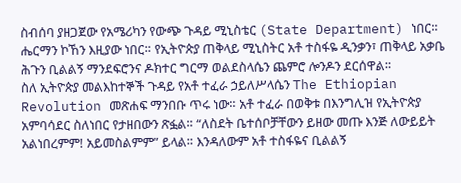ስብሰባ ያዘጋጀው የአሜሪካን የውጭ ጉዳይ ሚኒስቴር (State Department) ነበር። ሔርማን ኮኸን እዚያው ነበር። የኢትዮጵያ ጠቅላይ ሚኒስትር አቶ ተስፋዬ ዲንቃን፣ ጠቅላይ አቃቤ ሕጉን ቢልልኝ ማንደፍሮንና ዶክተር ግርማ ወልደስላሴን ጨምሮ ሎንዶን ደርሰዋል።
ስለ ኢትዮጵያ መልእከተኞች ጉዳይ የአቶ ተፈራ ኃይለሥላሴን The Ethiopian Revolution መጽሐፍ ማንበቡ ጥሩ ነው። አቶ ተፈራ በወቅቱ በእንግሊዝ የኢትዮጵያ አምባሳደር ስለነበር የታዘበውን ጽፏል። “ለስደት ቤተሰቦቻቸውን ይዘው መጡ እንጅ ለውይይት አልነበረምም! አይመስልምም” ይላል። እንዳለውም አቶ ተስፋዬና ቢልልኝ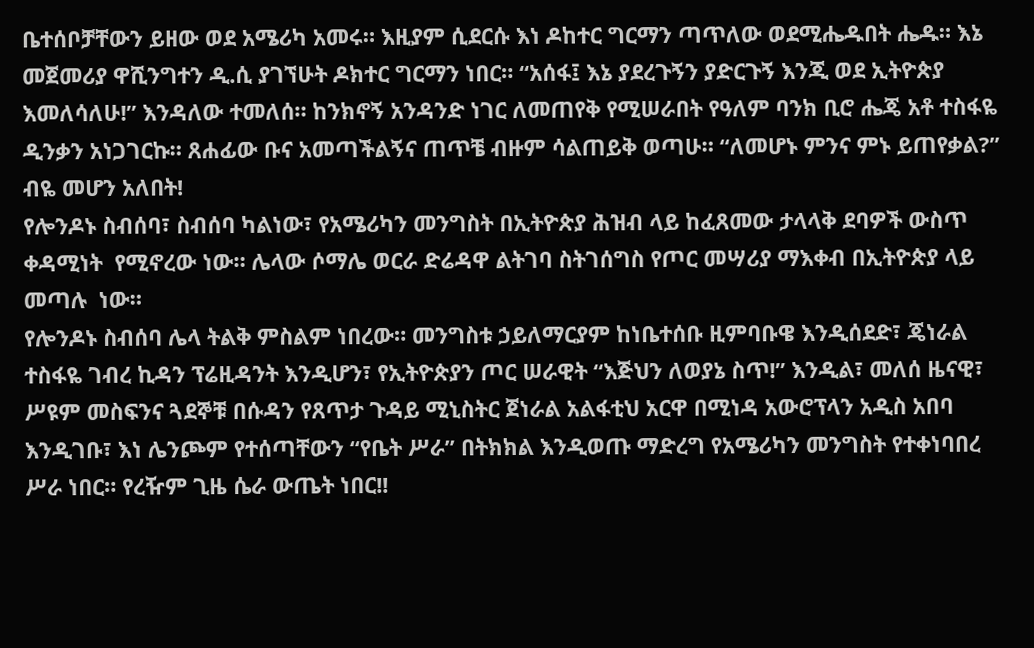ቤተሰቦቻቸውን ይዘው ወደ አሜሪካ አመሩ። እዚያም ሲደርሱ እነ ዶከተር ግርማን ጣጥለው ወደሚሔዱበት ሔዱ። እኔ መጀመሪያ ዋሺንግተን ዲ.ሲ ያገኘሁት ዶክተር ግርማን ነበር። “አሰፋ፤ እኔ ያደረጉኝን ያድርጉኝ እንጂ ወደ ኢትዮጵያ እመለሳለሁ!” እንዳለው ተመለሰ። ከንክኖኝ አንዳንድ ነገር ለመጠየቅ የሚሠራበት የዓለም ባንክ ቢሮ ሔጄ አቶ ተስፋዬ ዲንቃን አነጋገርኩ። ጸሐፊው ቡና አመጣችልኝና ጠጥቼ ብዙም ሳልጠይቅ ወጣሁ። “ለመሆኑ ምንና ምኑ ይጠየቃል?” ብዬ መሆን አለበት!
የሎንዶኑ ስብሰባ፣ ስብሰባ ካልነው፣ የአሜሪካን መንግስት በኢትዮጵያ ሕዝብ ላይ ከፈጸመው ታላላቅ ደባዎች ውስጥ ቀዳሚነት  የሚኖረው ነው። ሌላው ሶማሌ ወርራ ድሬዳዋ ልትገባ ስትገሰግስ የጦር መሣሪያ ማእቀብ በኢትዮጵያ ላይ መጣሉ  ነው።
የሎንዶኑ ስብሰባ ሌላ ትልቅ ምስልም ነበረው። መንግስቱ ኃይለማርያም ከነቤተሰቡ ዚምባቡዌ እንዲሰደድ፣ ጄነራል ተስፋዬ ገብረ ኪዳን ፕሬዚዳንት እንዲሆን፣ የኢትዮጵያን ጦር ሠራዊት “እጅህን ለወያኔ ስጥ!” እንዲል፣ መለሰ ዜናዊ፣ ሥዩም መስፍንና ጓደኞቹ በሱዳን የጸጥታ ጉዳይ ሚኒስትር ጀነራል አልፋቲህ አርዋ በሚነዳ አውሮፕላን አዲስ አበባ እንዲገቡ፣ እነ ሌንጮም የተሰጣቸውን “የቤት ሥራ” በትክክል እንዲወጡ ማድረግ የአሜሪካን መንግስት የተቀነባበረ ሥራ ነበር። የረዥም ጊዜ ሴራ ውጤት ነበር!!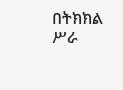በትክክል ሥራ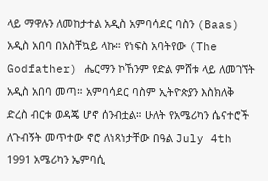ላይ ማዋሉን ለመከታተል አዲስ አምባሳደር ባስን (Baas) አዲስ አበባ በአስቸኳይ ላኩ። የነፍስ አባትየው (The Godfather) ሔርማን ኮኸንም የድል ምሸቱ ላይ ለመገኘት አዲስ አበባ መጣ። አምባሳደር ባስም ኢትዮጵያን እስክለቅ ድረስ ብርቱ ወዳጄ ሆኖ ሰንብቷል። ሁለት የአሜሪካን ሴናተሮች ለጉብኝት መጥተው ኖሮ ለነጻነታቸው በዓል July 4th 1991 አሜሪካን ኤምባሲ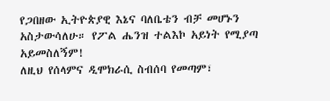የጋበዘው ኢትዮጵያዊ እኔና ባለቤቴን ብቻ መሆኑን አስታውሳለሁ። የፖል ሔንዝ ተልእኮ አይነት የሚያጣ አይመስለኝም!
ለዚህ የሰላምና ዲሞክራሲ ስብሰባ የመጣም፣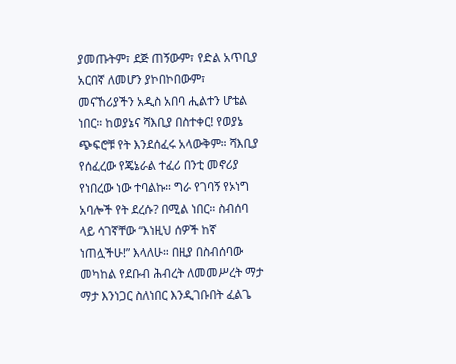ያመጡትም፣ ደጅ ጠኝውም፣ የድል አጥቢያ አርበኛ ለመሆን ያኮበኮበውም፣ መናኸሪያችን አዲስ አበባ ሒልተን ሆቴል ነበር። ከወያኔና ሻእቢያ በስተቀር! የወያኔ ጭፍሮቹ የት እንደሰፈሩ አላውቅም። ሻእቢያ የሰፈረው የጄኔራል ተፈሪ በንቲ መኖሪያ የነበረው ነው ተባልኩ። ግራ የገባኝ የኦነግ አባሎች የት ደረሱ? በሚል ነበር። ስብሰባ ላይ ሳገኛቸው “እነዚህ ሰዎች ከኛ ነጠሏችሁ!” እላለሁ። በዚያ በስብሰባው መካከል የደቡብ ሕብረት ለመመሥረት ማታ ማታ እንነጋር ስለነበር እንዲገቡበት ፈልጌ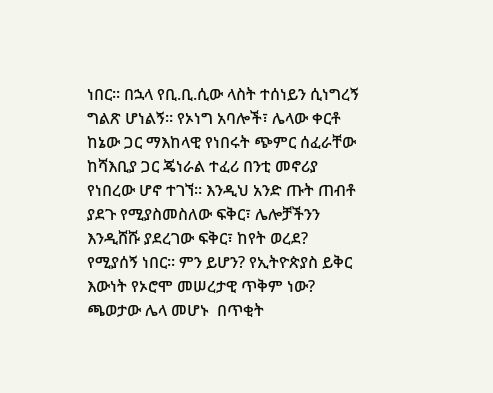ነበር። በኋላ የቢ.ቢ.ሲው ላስት ተሰነይን ሲነግረኝ ግልጽ ሆነልኝ። የኦነግ አባሎች፣ ሌላው ቀርቶ ከኔው ጋር ማእከላዊ የነበሩት ጭምር ሰፈራቸው ከሻእቢያ ጋር ጄነራል ተፈሪ በንቲ መኖሪያ የነበረው ሆኖ ተገኘ። እንዲህ አንድ ጡት ጠብቶ ያደጉ የሚያስመስለው ፍቅር፣ ሌሎቻችንን እንዲሸሹ ያደረገው ፍቅር፣ ከየት ወረደ? የሚያሰኝ ነበር። ምን ይሆን? የኢትዮጵያስ ይቅር እውነት የኦሮሞ መሠረታዊ ጥቅም ነው? ጫወታው ሌላ መሆኑ  በጥቂት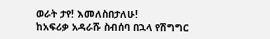ወራት ታየ! እመለስበታለሁ!
ከአፍሪቃ አዳራሹ ስብሰባ በኋላ የሽግግር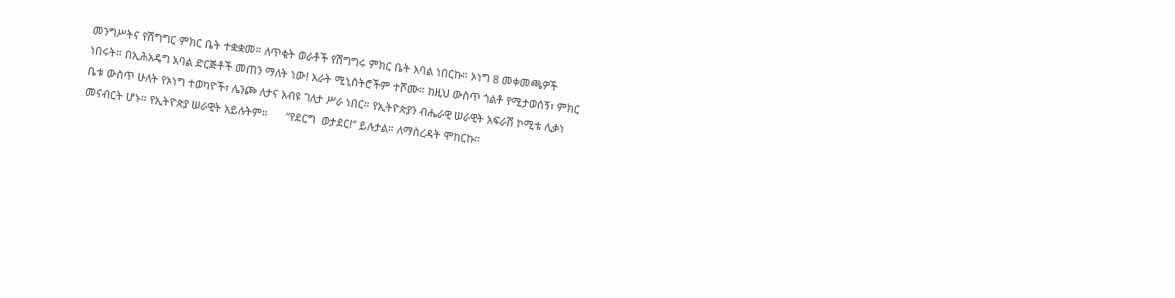መንግሥትና የሽግግር ምክር ቤት ተቋቋመ። ለጥቂት ወራቶች የሽግግሩ ምክር ቤት አባል ነበርኩ። ኦነግ 8 መቀመጫዎች ነበሩት። በኢሕአዴግ አባል ድርጅቶች መጠን ማለት ነው! አራት ሚኒስትሮችም ተሾሙ። ከዚህ ውስጥ ጎልቶ የሚታወሰኝ፣ ምክር ቤቱ ውስጥ ሁለት የኦነግ ተወካዮች፣ ሌንጮ ለታና አብዩ ገለታ ሥራ ነበር። የኢትዮጵያን ብሔራዊ ሠራዊት አፍራሽ ኮሚቴ ሊቃነ መናብርት ሆኑ። የኢትዮጵያ ሠራዊት አይሉትም።      “የደርግ  ወታደር!” ይሉታል። ለማስረዳት ሞከርኩ።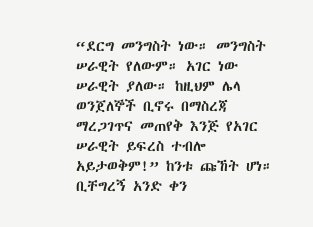“ደርግ መንግስት ነው። መንግስት ሠራዊት የለውም። አገር ነው ሠራዊት ያለው። ከዚህም ሌላ ወንጀለኞች ቢኖሩ በማስረጃ ማረጋገጥና መጠየቅ እንጅ የአገር ሠራዊት ይፍረስ ተብሎ አይታወቅም!” ከንቱ ጩኸት ሆነ።
ቢቸግረኝ አንድ ቀን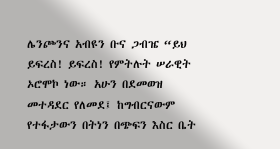ሌንጮንና አብዩን ቡና ጋብዤ “ይህ ይፍረስ! ይፍረስ! የምትሉት ሠራዊት ኦሮሞኮ ነው። አሁን በደመወዝ መተዳደር የለመደ፤ ከግብርናውም የተፋታውን በትነን በጭፍን እስር ቤት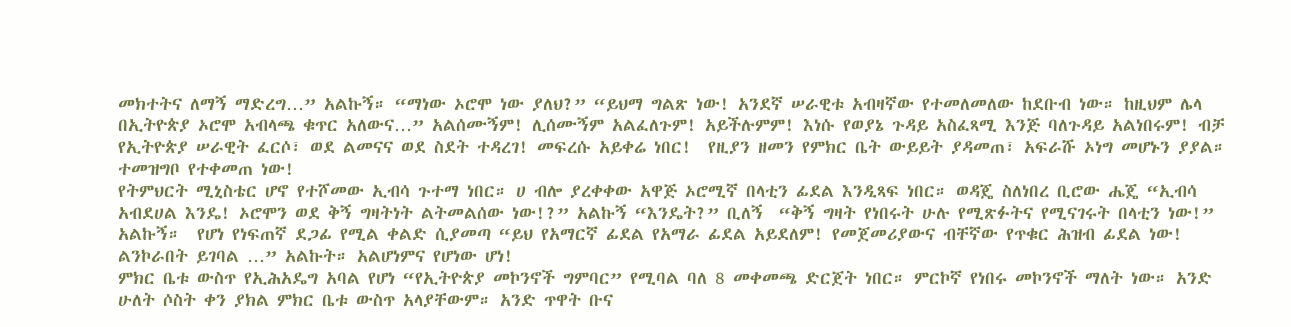መክተትና ለማኝ ማድረግ…” አልኩኝ። “ማነው ኦሮሞ ነው ያለህ?” “ይህማ ግልጽ ነው! አንደኛ ሠራዊቱ አብዛኛው የተመለመለው ከደቡብ ነው። ከዚህም ሌላ በኢትዮጵያ ኦሮሞ አብላጫ ቁጥር አለውና…” አልሰሙኝም! ሊሰሙኝም አልፈለጉም! አይችሉምም! እነሱ የወያኔ ጉዳይ አስፈጻሚ እንጅ ባለጉዳይ አልነበሩም! ብቻ የኢትዮጵያ ሠራዊት ፈርሶ፣ ወደ ልመናና ወደ ስደት ተዳረገ! መፍረሱ አይቀሬ ነበር!  የዚያን ዘመን የምክር ቤት ውይይት ያዳመጠ፣ አፍራሹ ኦነግ መሆኑን ያያል። ተመዝግቦ የተቀመጠ ነው!
የትምህርት ሚኒስቴር ሆኖ የተሾመው ኢብሳ ጉተማ ነበር። ሀ ብሎ ያረቀቀው አዋጅ ኦሮሚኛ በላቲን ፊደል እንዲጻፍ ነበር። ወዳጄ ስለነበረ ቢሮው ሔጄ “ኢብሳ አብደሀል እንዴ! ኦሮሞን ወደ ቅኝ ግዛትነት ልትመልሰው ነው!?” አልኩኝ “እንዴት?” ቢለኝ  “ቅኝ ግዛት የነበሩት ሁሉ የሚጽፉትና የሚናገሩት በላቲን ነው!”  አልኩኝ።  የሆነ የነፍጠኛ ደጋፊ የሚል ቀልድ ሲያመጣ “ይህ የአማርኛ ፊደል የአማራ ፊደል አይደለም! የመጀመሪያውና ብቸኛው የጥቁር ሕዝብ ፊደል ነው! ልንኮራበት ይገባል …” አልኩት። አልሆነምና የሆነው ሆነ!
ምክር ቤቱ ውስጥ የኢሕአዴግ አባል የሆነ “የኢትዮጵያ መኮንኖች ግምባር” የሚባል ባለ 8 መቀመጫ ድርጀት ነበር። ምርኮኛ የነበሩ መኮንኖች ማለት ነው። አንድ ሁለት ሶስት ቀን ያክል ምክር ቤቱ ውስጥ አላያቸውም። አንድ ጥዋት ቡና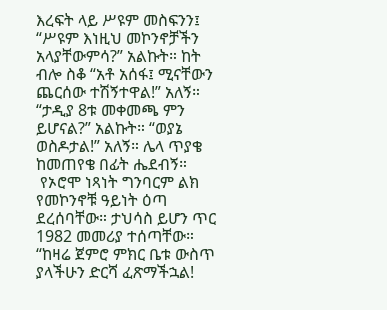እረፍት ላይ ሥዩም መስፍንን፤ “ሥዩም እነዚህ መኮንኖቻችን አላያቸውምሳ?” አልኩት። ከት ብሎ ስቆ “አቶ አሰፋ፤ ሚናቸውን ጨርሰው ተሽኝተዋል!” አለኝ። “ታዲያ 8ቱ መቀመጫ ምን ይሆናል?” አልኩት። “ወያኔ ወስዶታል!” አለኝ። ሌላ ጥያቄ ከመጠየቄ በፊት ሔደብኝ።
 የኦሮሞ ነጻነት ግንባርም ልክ የመኮንኖቹ ዓይነት ዕጣ ደረሰባቸው። ታህሳስ ይሆን ጥር 1982 መመሪያ ተሰጣቸው። “ከዛሬ ጀምሮ ምክር ቤቱ ውስጥ ያላችሁን ድርሻ ፈጽማችኋል!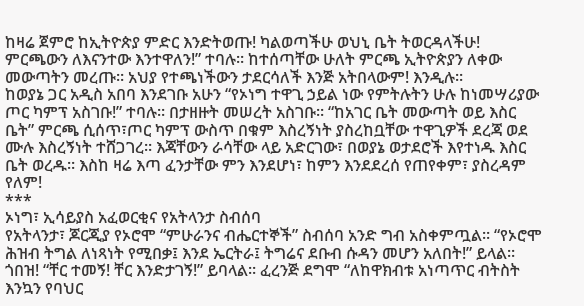ከዛሬ ጀምሮ ከኢትዮጵያ ምድር እንድትወጡ! ካልወጣችሁ ወህኒ ቤት ትወርዳላችሁ! ምርጫውን ለእናንተው እንተዋለን!” ተባሉ። ከተሰጣቸው ሁለት ምርጫ ኢትዮጵያን ለቀው መውጣትን መረጡ። አህያ የተጫነችውን ታደርሳለች እንጅ አትበላውም! እንዲሉ።
ከወያኔ ጋር አዲስ አበባ እንደገቡ አሁን “የኦነግ ተዋጊ ኃይል ነው የምትሉትን ሁሉ ከነመሣሪያው ጦር ካምፕ አስገቡ!” ተባሉ። በታዘዙት መሠረት አስገቡ። “ከአገር ቤት መውጣት ወይ እስር ቤት” ምርጫ ሲሰጥ፣ጦር ካምፕ ውስጥ በቁም እስረኝነት ያስረከቧቸው ተዋጊዎች ደረጃ ወደ ሙሉ እስረኝነት ተሸጋገረ። እጃቸውን ራሳቸው ላይ አድርገው፣ በወያኔ ወታደሮች እየተነዱ እስር ቤት ወረዱ። እስከ ዛሬ እጣ ፈንታቸው ምን እንደሆነ፣ ከምን እንደደረሰ የጠየቀም፣ ያስረዳም የለም!
***
ኦነግ፣ ኢሳይያስ አፈወርቂና የአትላንታ ስብሰባ
የአትላንታ፣ ጆርጂያ የኦሮሞ “ምሁራንና ብሔርተኞች” ስብሰባ አንድ ግብ አስቀምጧል። “የኦሮሞ ሕዝብ ትግል ለነጻነት የሚበቃ፤ እንደ ኤርትራ፤ ትግሬና ደቡብ ሱዳን መሆን አለበት!” ይላል። ጎበዝ! “ቸር ተመኝ! ቸር እንድታገኝ!” ይባላል። ፈረንጅ ደግሞ “ለከዋክብቱ አነጣጥር ብትስት እንኳን የባህር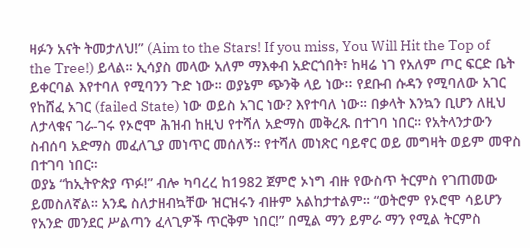ዛፉን አናት ትመታለህ!” (Aim to the Stars! If you miss, You Will Hit the Top of the Tree!) ይላል። ኢሳያስ መላው አለም ማእቀብ አድርጎበት፣ ከዛሬ ነገ የአለም ጦር ፍርድ ቤት ይቀርባል እየተባለ የሚባንን ጉድ ነው። ወያኔም ጭንቅ ላይ ነው፡፡ የደቡብ ሱዳን የሚባለው አገር የከሸፈ አገር (failed State) ነው ወይስ አገር ነው? እየተባለ ነው። በቃላት እንኳን ቢሆን ለዚህ ለታላቁና ገራ-ገሩ የኦሮሞ ሕዝብ ከዚህ የተሻለ አድማስ መቅረጹ በተገባ ነበር። የአትላንታውን ስብሰባ አድማስ መፈለጊያ መነጥር መሰለኝ። የተሻለ መነጽር ባይኖር ወይ መግዛት ወይም መዋስ በተገባ ነበር።
ወያኔ “ከኢትዮጵያ ጥፉ!” ብሎ ካባረረ ከ1982 ጀምሮ ኦነግ ብዙ የውስጥ ትርምስ የገጠመው ይመስለኛል። አንዴ ስለታዘብኳቸው ዝርዝሩን ብዙም አልከታተልም። “ወትሮም የኦሮሞ ሳይሆን የአንድ መንደር ሥልጣን ፈላጊዎች ጥርቅም ነበር!” በሚል ማን ይምራ ማን የሚል ትርምስ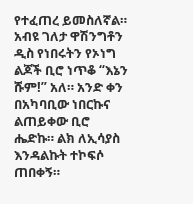የተፈጠረ ይመስለኛል። አብዩ ገለታ ዋሽንግቶን ዲስ የነበሩትን የኦነግ ልጆች ቢሮ ነጥቆ “እኔን ሹም!” አለ። አንድ ቀን በአካባቢው ነበርኩና ልጠይቀው ቢሮ ሔድኩ። ልክ ለኢሳያስ እንዳልኩት ተኮፍሶ ጠበቀኝ።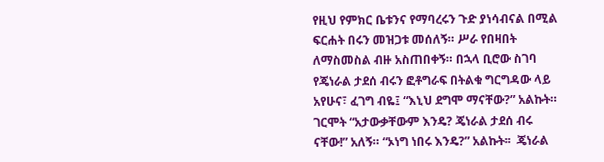የዚህ የምክር ቤቱንና የማባረሩን ጉድ ያነሳብናል በሚል ፍርሐት በሩን መዝጋቱ መሰለኝ። ሥራ የበዛበት ለማስመስል ብዙ አስጠበቀኝ። በኋላ ቢሮው ስገባ የጄነራል ታደሰ ብሩን ፎቶግራፍ በትልቁ ግርግዳው ላይ አየሁና፣ ፈገግ ብዬ፤ “እኒህ ደግሞ ማናቸው?” አልኩት። ገርሞት “አታውቃቸውም እንዴ? ጄነራል ታደሰ ብሩ ናቸው!” አለኝ። “ኦነግ ነበሩ እንዴ?” አልኩት፡፡  ጄነራል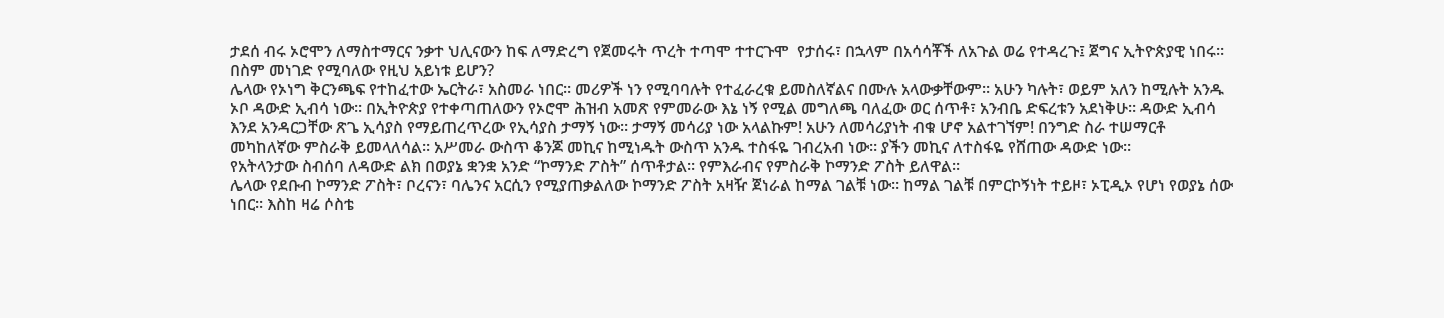ታደሰ ብሩ ኦሮሞን ለማስተማርና ንቃተ ህሊናውን ከፍ ለማድረግ የጀመሩት ጥረት ተጣሞ ተተርጉሞ  የታሰሩ፣ በኋላም በአሳሳቾች ለአጉል ወሬ የተዳረጉ፤ ጀግና ኢትዮጵያዊ ነበሩ። በስም መነገድ የሚባለው የዚህ አይነቱ ይሆን?
ሌላው የኦነግ ቅርንጫፍ የተከፈተው ኤርትራ፣ አስመራ ነበር። መሪዎች ነን የሚባባሉት የተፈራረቁ ይመስለኛልና በሙሉ አላውቃቸውም። አሁን ካሉት፣ ወይም አለን ከሚሉት አንዱ ኦቦ ዳውድ ኢብሳ ነው። በኢትዮጵያ የተቀጣጠለውን የኦሮሞ ሕዝብ አመጽ የምመራው እኔ ነኝ የሚል መግለጫ ባለፈው ወር ሰጥቶ፣ አንብቤ ድፍረቱን አደነቅሁ። ዳውድ ኢብሳ እንደ አንዳርጋቸው ጽጌ ኢሳያስ የማይጠረጥረው የኢሳያስ ታማኝ ነው። ታማኝ መሳሪያ ነው አላልኩም! አሁን ለመሳሪያነት ብቁ ሆኖ አልተገኘም! በንግድ ስራ ተሠማርቶ መካከለኛው ምስራቅ ይመላለሳል። አሥመራ ውስጥ ቆንጆ መኪና ከሚነዱት ውስጥ አንዱ ተስፋዬ ገብረአብ ነው። ያችን መኪና ለተስፋዬ የሸጠው ዳውድ ነው።
የአትላንታው ስብሰባ ለዳውድ ልክ በወያኔ ቋንቋ አንድ “ኮማንድ ፖስት” ሰጥቶታል። የምእራብና የምስራቅ ኮማንድ ፖስት ይለዋል።
ሌላው የደቡብ ኮማንድ ፖስት፣ ቦረናን፣ ባሌንና አርሲን የሚያጠቃልለው ኮማንድ ፖስት አዛዥ ጀነራል ከማል ገልቹ ነው። ከማል ገልቹ በምርኮኝነት ተይዞ፣ ኦፒዲኦ የሆነ የወያኔ ሰው ነበር። እስከ ዛሬ ሶስቴ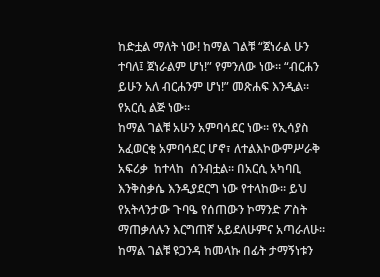ከድቷል ማለት ነው! ከማል ገልቹ “ጀነራል ሁን ተባለ፤ ጀነራልም ሆነ!” የምንለው ነው። “ብርሐን ይሁን አለ ብርሐንም ሆነ!” መጽሐፍ እንዲል። የአርሲ ልጅ ነው።
ከማል ገልቹ አሁን አምባሳደር ነው። የኢሳያስ አፈወርቂ አምባሳደር ሆኖ፣ ለተልእኮውምሥራቅ አፍሪቃ  ከተላከ  ሰንብቷል። በአርሲ አካባቢ እንቅስቃሴ እንዲያደርግ ነው የተላከው። ይህ የአትላንታው ጉባዔ የሰጠውን ኮማንድ ፖስት ማጠቃለሉን እርግጠኛ አይደለሁምና አጣራለሁ።
ከማል ገልቹ ዩጋንዳ ከመላኩ በፊት ታማኝነቱን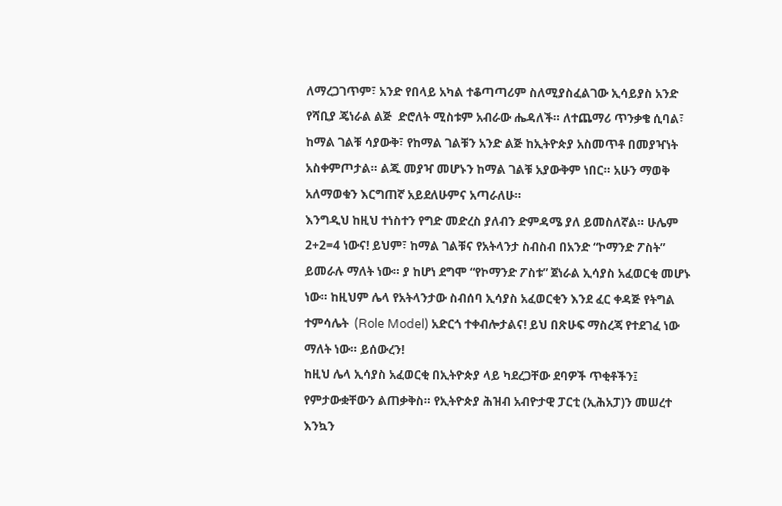ለማረጋገጥም፣ አንድ የበላይ አካል ተቆጣጣሪም ስለሚያስፈልገው ኢሳይያስ አንድ የሻቢያ ጄነራል ልጅ  ድሮለት ሚስቱም አብራው ሔዳለች። ለተጨማሪ ጥንቃቄ ሲባል፣ ከማል ገልቹ ሳያውቅ፣ የከማል ገልቹን አንድ ልጅ ከኢትዮጵያ አስመጥቶ በመያዣነት አስቀምጦታል። ልጁ መያዣ መሆኑን ከማል ገልቹ አያውቅም ነበር። አሁን ማወቅ አለማወቁን እርግጠኛ አይደለሁምና አጣራለሁ።
እንግዲህ ከዚህ ተነስተን የግድ መድረስ ያለብን ድምዳሜ ያለ ይመስለኛል። ሁሌም 2+2=4 ነውና! ይህም፣ ከማል ገልቹና የአትላንታ ስብስብ በአንድ “ኮማንድ ፖስት” ይመራሉ ማለት ነው። ያ ከሆነ ደግሞ “የኮማንድ ፖስቱ” ጀነራል ኢሳያስ አፈወርቂ መሆኑ ነው። ከዚህም ሌላ የአትላንታው ስብሰባ ኢሳያስ አፈወርቂን እንደ ፈር ቀዳጅ የትግል ተምሳሌት  (Role Model) አድርጎ ተቀብሎታልና! ይህ በጽሁፍ ማስረጃ የተደገፈ ነው ማለት ነው። ይሰውረን!
ከዚህ ሌላ ኢሳያስ አፈወርቂ በኢትዮጵያ ላይ ካደረጋቸው ደባዎች ጥቂቶችን፤ የምታውቋቸውን ልጠቃቅስ። የኢትዮጵያ ሕዝብ አብዮታዊ ፓርቲ (ኢሕአፓ)ን መሠረተ እንኳን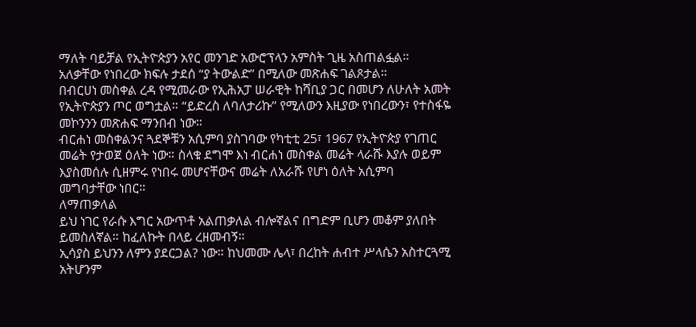ማለት ባይቻል የኢትዮጵያን አየር መንገድ አውሮፕላን አምስት ጊዜ አስጠልፏል። አለቃቸው የነበረው ክፍሉ ታደሰ “ያ ትውልድ” በሚለው መጽሐፍ ገልጾታል።
በብርሀነ መስቀል ረዳ የሚመራው የኢሕአፓ ሠራዊት ከሻቢያ ጋር በመሆን ለሁለት አመት የኢትዮጵያን ጦር ወግቷል። “ይድረስ ለባለታሪኩ” የሚለውን እዚያው የነበረውን፣ የተስፋዬ መኮንንን መጽሐፍ ማንበብ ነው።
ብርሐነ መስቀልንና ጓደኞቹን አሲምባ ያስገባው የካቲቲ 25፣ 1967 የኢትዮጵያ የገጠር መሬት የታወጀ ዕለት ነው። ስላቁ ደግሞ እነ ብርሐነ መስቀል መሬት ላራሹ እያሉ ወይም እያስመሰሉ ሲዘምሩ የነበሩ መሆናቸውና መሬት ለአራሹ የሆነ ዕለት አሲምባ መግባታቸው ነበር።
ለማጠቃለል
ይህ ነገር የራሱ እግር አውጥቶ አልጠቃለል ብሎኛልና በግድም ቢሆን መቆም ያለበት ይመስለኛል። ከፈለኩት በላይ ረዘመብኝ።
ኢሳያስ ይህንን ለምን ያደርጋል? ነው። ከህመሙ ሌላ፣ በረከት ሐብተ ሥላሴን አስተርጓሚ አትሆንም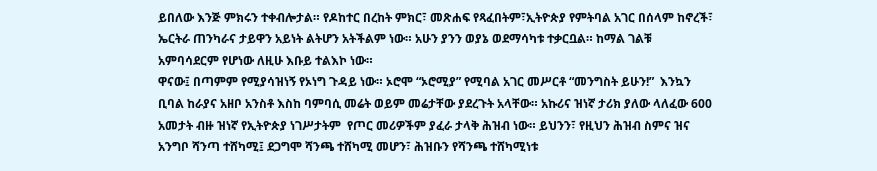ይበለው እንጅ ምክሩን ተቀብሎታል። የዶከተር በረከት ምክር፣ መጽሐፍ የጻፈበትም፣ኢትዮጵያ የምትባል አገር በሰላም ከኖረች፣ ኤርትራ ጠንካራና ታይዋን አይነት ልትሆን አትችልም ነው። አሁን ያንን ወያኔ ወደማሳካቱ ተቃርቧል። ከማል ገልቹ አምባሳደርም የሆነው ለዚሁ እቡይ ተልእኮ ነው።
ዋናው፤ በጣምም የሚያሳዝነኝ የኦነግ ጉዳይ ነው። ኦሮሞ “ኦሮሚያ” የሚባል አገር መሥርቶ “መንግስት ይሁን!”  እንኳን ቢባል ከራያና አዘቦ አንስቶ እስከ ባምባሲ መሬት ወይም መሬታቸው ያደረጉት አላቸው። አኩሪና ዝነኛ ታሪክ ያለው ላለፈው 600 አመታት ብዙ ዝነኛ የኢትዮጵያ ነገሥታትም  የጦር መሪዎችም ያፈራ ታላቅ ሕዝብ ነው። ይህንን፣ የዚህን ሕዝብ ስምና ዝና አንግቦ ሻንጣ ተሸካሚ፤ ደጋግሞ ሻንጫ ተሸካሚ መሆን፣ ሕዝቡን የሻንጫ ተሸካሚነቱ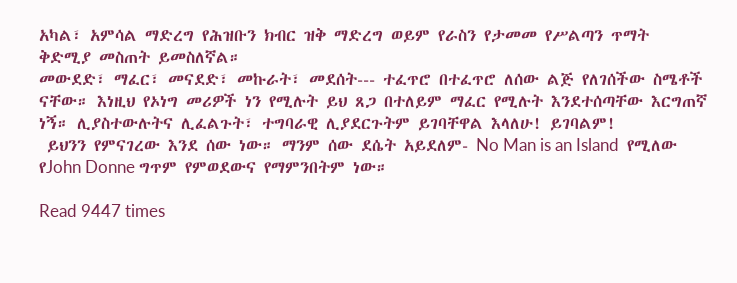አካል፣ አምሳል ማድረግ የሕዝቡን ክብር ዝቅ ማድረግ ወይም የራስን የታመመ የሥልጣን ጥማት ቅድሚያ መስጠት ይመስለኛል።
መውደድ፣ ማፈር፣ መናደድ፣ መኩራት፣ መደሰት--- ተፈጥሮ በተፈጥሮ ለሰው ልጅ የለገሰችው ስሜቶች ናቸው። እነዚህ የኦነግ መሪዎች ነን የሚሉት ይህ ጸጋ በተለይም ማፈር የሚሉት እንደተሰጣቸው እርግጠኛ ነኝ። ሊያስተውሉትና ሊፈልጉት፣ ተግባራዊ ሊያደርጉትም ይገባቸዋል እላለሁ! ይገባልም!
 ይህንን የምናገረው እንደ ሰው ነው። ማንም ሰው ደሴት አይደለም- No Man is an Island  የሚለው የJohn Donne ግጥም የምወደውና የማምንበትም ነው።

Read 9447 times